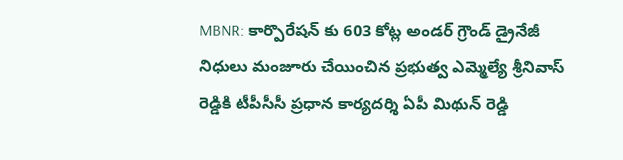MBNR: కార్పొరేషన్ కు 603 కోట్ల అండర్ గ్రౌండ్ డ్రైనేజీ నిధులు మంజూరు చేయించిన ప్రభుత్వ ఎమ్మెల్యే శ్రీనివాస్ రెడ్డికి టీపీసీసీ ప్రధాన కార్యదర్శి ఏపీ మిథున్ రెడ్డి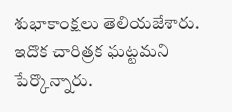శుభాకాంక్షలు తెలియజేశారు. ఇదొక చారిత్రక ఘట్టమని పేర్కొన్నారు.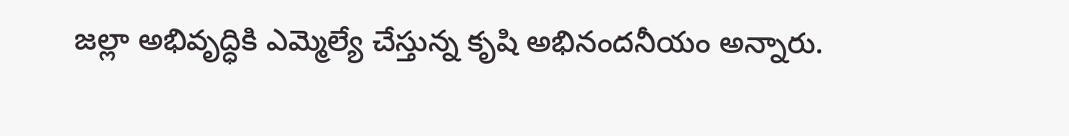జల్లా అభివృద్ధికి ఎమ్మెల్యే చేస్తున్న కృషి అభినందనీయం అన్నారు.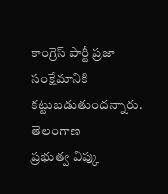కాంగ్రెస్ పార్టీ ప్రజా సంక్షేమానికి కట్టుబడుతుందన్నారు.
తెలంగాణ
ప్రభుత్వ విప్కు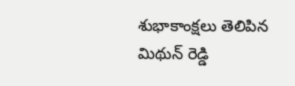శుభాకాంక్షలు తెలిపిన మిథున్ రెడ్డి